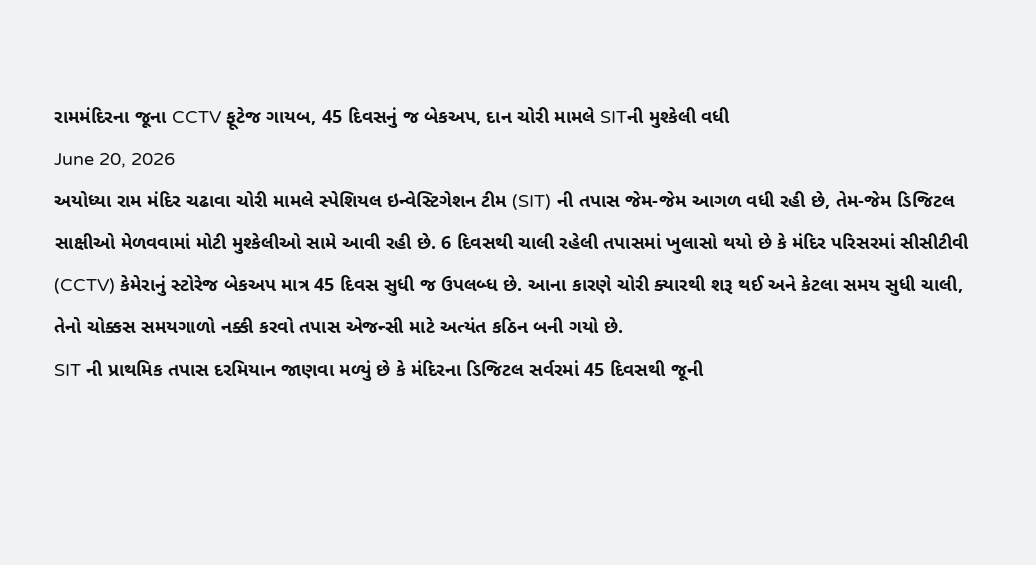રામમંદિરના જૂના CCTV ફૂટેજ ગાયબ, 45 દિવસનું જ બેકઅપ, દાન ચોરી મામલે SITની મુશ્કેલી વધી
June 20, 2026
અયોધ્યા રામ મંદિર ચઢાવા ચોરી મામલે સ્પેશિયલ ઇન્વેસ્ટિગેશન ટીમ (SIT) ની તપાસ જેમ-જેમ આગળ વધી રહી છે, તેમ-જેમ ડિજિટલ સાક્ષીઓ મેળવવામાં મોટી મુશ્કેલીઓ સામે આવી રહી છે. 6 દિવસથી ચાલી રહેલી તપાસમાં ખુલાસો થયો છે કે મંદિર પરિસરમાં સીસીટીવી (CCTV) કેમેરાનું સ્ટોરેજ બેકઅપ માત્ર 45 દિવસ સુધી જ ઉપલબ્ધ છે. આના કારણે ચોરી ક્યારથી શરૂ થઈ અને કેટલા સમય સુધી ચાલી, તેનો ચોક્કસ સમયગાળો નક્કી કરવો તપાસ એજન્સી માટે અત્યંત કઠિન બની ગયો છે.
SIT ની પ્રાથમિક તપાસ દરમિયાન જાણવા મળ્યું છે કે મંદિરના ડિજિટલ સર્વરમાં 45 દિવસથી જૂની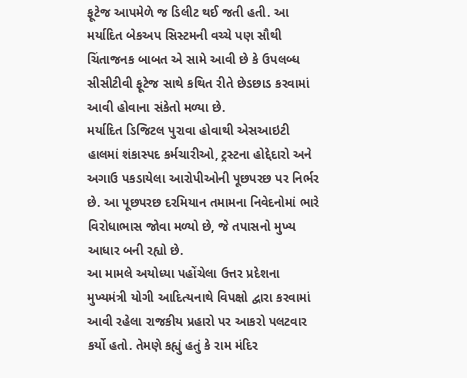ફૂટેજ આપમેળે જ ડિલીટ થઈ જતી હતી. આ મર્યાદિત બેકઅપ સિસ્ટમની વચ્ચે પણ સૌથી ચિંતાજનક બાબત એ સામે આવી છે કે ઉપલબ્ધ સીસીટીવી ફૂટેજ સાથે કથિત રીતે છેડછાડ કરવામાં આવી હોવાના સંકેતો મળ્યા છે.
મર્યાદિત ડિજિટલ પુરાવા હોવાથી એસઆઇટી હાલમાં શંકાસ્પદ કર્મચારીઓ, ટ્રસ્ટના હોદ્દેદારો અને અગાઉ પકડાયેલા આરોપીઓની પૂછપરછ પર નિર્ભર છે. આ પૂછપરછ દરમિયાન તમામના નિવેદનોમાં ભારે વિરોધાભાસ જોવા મળ્યો છે, જે તપાસનો મુખ્ય આધાર બની રહ્યો છે.
આ મામલે અયોધ્યા પહોંચેલા ઉત્તર પ્રદેશના મુખ્યમંત્રી યોગી આદિત્યનાથે વિપક્ષો દ્વારા કરવામાં આવી રહેલા રાજકીય પ્રહારો પર આકરો પલટવાર કર્યો હતો. તેમણે કહ્યું હતું કે રામ મંદિર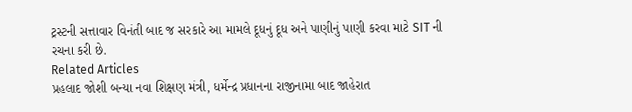ટ્રસ્ટની સત્તાવાર વિનંતી બાદ જ સરકારે આ મામલે દૂધનું દૂધ અને પાણીનું પાણી કરવા માટે SIT ની રચના કરી છે.
Related Articles
પ્રહલાદ જોશી બન્યા નવા શિક્ષણ મંત્રી, ધર્મેન્દ્ર પ્રધાનના રાજીનામા બાદ જાહેરાત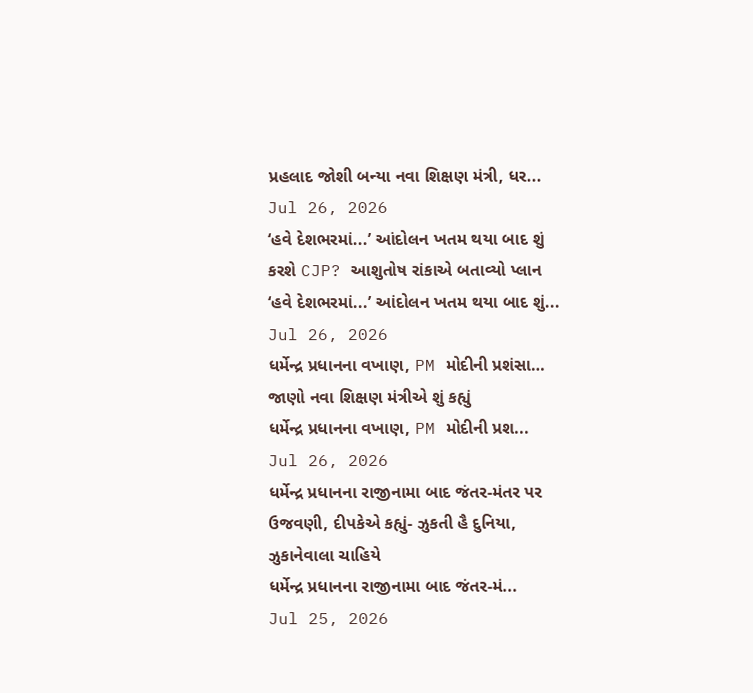પ્રહલાદ જોશી બન્યા નવા શિક્ષણ મંત્રી, ધર...
Jul 26, 2026
‘હવે દેશભરમાં...’ આંદોલન ખતમ થયા બાદ શું કરશે CJP? આશુતોષ રાંકાએ બતાવ્યો પ્લાન
‘હવે દેશભરમાં...’ આંદોલન ખતમ થયા બાદ શું...
Jul 26, 2026
ધર્મેન્દ્ર પ્રધાનના વખાણ, PM મોદીની પ્રશંસા… જાણો નવા શિક્ષણ મંત્રીએ શું કહ્યું
ધર્મેન્દ્ર પ્રધાનના વખાણ, PM મોદીની પ્રશ...
Jul 26, 2026
ધર્મેન્દ્ર પ્રધાનના રાજીનામા બાદ જંતર-મંતર પર ઉજવણી, દીપકેએ કહ્યું- ઝુકતી હૈ દુનિયા, ઝુકાનેવાલા ચાહિયે
ધર્મેન્દ્ર પ્રધાનના રાજીનામા બાદ જંતર-મં...
Jul 25, 2026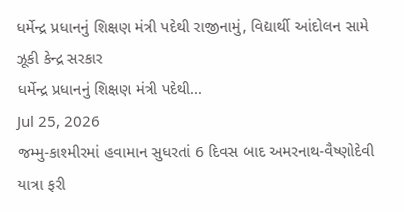ધર્મેન્દ્ર પ્રધાનનું શિક્ષણ મંત્રી પદેથી રાજીનામું, વિદ્યાર્થી આંદોલન સામે ઝૂકી કેન્દ્ર સરકાર
ધર્મેન્દ્ર પ્રધાનનું શિક્ષણ મંત્રી પદેથી...
Jul 25, 2026
જમ્મુ-કાશ્મીરમાં હવામાન સુધરતાં 6 દિવસ બાદ અમરનાથ-વૈષ્ણોદેવી યાત્રા ફરી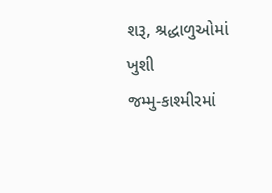શરૂ, શ્રદ્ધાળુઓમાં ખુશી
જમ્મુ-કાશ્મીરમાં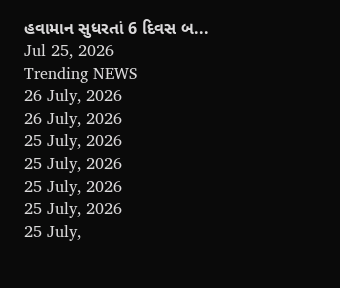હવામાન સુધરતાં 6 દિવસ બ...
Jul 25, 2026
Trending NEWS
26 July, 2026
26 July, 2026
25 July, 2026
25 July, 2026
25 July, 2026
25 July, 2026
25 July,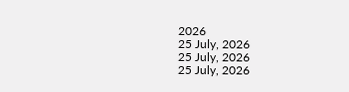2026
25 July, 2026
25 July, 2026
25 July, 2026